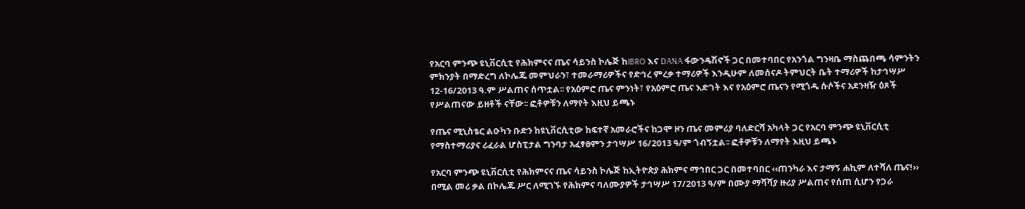የአርባ ምንጭ ዩኒቨርሲቲ የሕክምናና ጤና ሳይንስ ኮሌጅ ከIBRO እና DANA ፋውንዴሽኖች ጋር በመተባበር የአንጎል ግንዛቤ ማስጨበጫ ሳምንትን ምክንያት በማድረግ ለኮሌጁ መምህራን፣ ተመራማሪዎችና የድኅረ ምረቃ ተማሪዎች እንዲሁም ለመሰናዶ ትምህርት ቤት ተማሪዎች ከታኅሣሥ 12-16/2013 ዓ.ም ሥልጠና ሰጥቷል፡፡ የአዕምሮ ጤና ምንነት፣ የአዕምሮ ጤና እድገት እና የአዕምሮ ጤናን የሚጎዱ ሱሶችና አደንዛዥ ዕጾች የሥልጠናው ይዘቶች ናቸው፡፡ ፎቶዎቹን ለማየት እዚህ ይጫኑ

የጤና ሚኒስቴር ልዑካን ቡድን ከዩኒቨርሲቲው ከፍተኛ አመራሮችና ከጋሞ ዞን ጤና መምሪያ ባለድርሻ አካላት ጋር የአርባ ምንጭ ዩኒቨርሲቲ የማስተማሪያና ሪፈራል ሆስፒታል ግንባታ አፈፃፀምን ታኅሣሥ 16/2013 ዓ/ም ጎብኝቷል፡፡ ፎቶዎቹን ለማየት እዚህ ይጫኑ

የአርባ ምንጭ ዩኒቨርሲቲ የሕክምናና ጤና ሳይንስ ኮሌጅ ከኢትዮጵያ ሕክምና ማኅበር ጋር በመተባበር ‹‹ጠንካራ እና ታማኝ ሐኪም ለተሻለ ጤና!›› በሚል መሪ ቃል በኮሌጁ ሥር ለሚገኙ የሕክምና ባለሙያዎች ታኅሣሥ 17/2013 ዓ/ም በሙያ ማሻሻያ ዙሪያ ሥልጠና የሰጠ ሲሆን የጋራ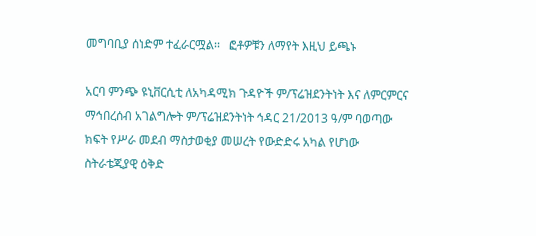መግባቢያ ሰነድም ተፈራርሟል፡፡   ፎቶዎቹን ለማየት እዚህ ይጫኑ

አርባ ምንጭ ዩኒቨርሲቲ ለአካዳሚክ ጉዳዮች ም/ፕሬዝደንትነት እና ለምርምርና ማኅበረሰብ አገልግሎት ም/ፕሬዝደንትነት ኅዳር 21/2013 ዓ/ም ባወጣው ክፍት የሥራ መደብ ማስታወቂያ መሠረት የውድድሩ አካል የሆነው ስትራቴጂያዊ ዕቅድ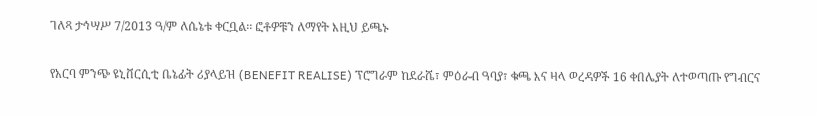ገለጻ ታኅሣሥ 7/2013 ዓ/ም ለሴኔቱ ቀርቧል፡፡ ፎቶዎቹን ለማየት እዚህ ይጫኑ

የአርባ ምንጭ ዩኒቨርሲቲ ቤኔፊት ሪያላይዝ (BENEFIT REALISE) ፕሮግራም ከደራሼ፣ ምዕራብ ዓባያ፣ ቁጫ እና ዛላ ወረዳዎች 16 ቀበሌያት ለተወጣጡ የግብርና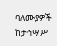ባለሙያዎች ከታኅሣሥ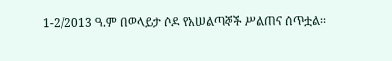1-2/2013 ዓ.ም በወላይታ ሶዶ የአሠልጣኞች ሥልጠና ሰጥቷል፡፡